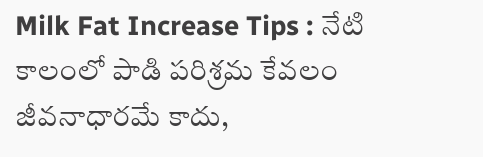Milk Fat Increase Tips : నేటి కాలంలో పాడి పరిశ్రమ కేవలం జీవనాధారమే కాదు,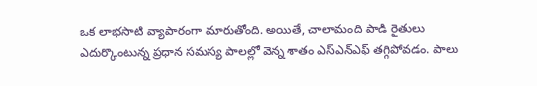ఒక లాభసాటి వ్యాపారంగా మారుతోంది. అయితే, చాలామంది పాడి రైతులు ఎదుర్కొంటున్న ప్రధాన సమస్య పాలల్లో వెన్న శాతం ఎస్ఎన్ఎఫ్ తగ్గిపోవడం. పాలు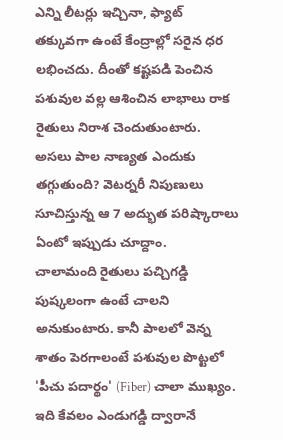ఎన్ని లీటర్లు ఇచ్చినా, ఫ్యాట్ తక్కువగా ఉంటే కేంద్రాల్లో సరైన ధర లభించదు. దీంతో కష్టపడి పెంచిన పశువుల వల్ల ఆశించిన లాభాలు రాక రైతులు నిరాశ చెందుతుంటారు. అసలు పాల నాణ్యత ఎందుకు తగ్గుతుంది? వెటర్నరీ నిపుణులు సూచిస్తున్న ఆ 7 అద్భుత పరిష్కారాలు ఏంటో ఇప్పుడు చూద్దాం.
చాలామంది రైతులు పచ్చిగడ్డి పుష్కలంగా ఉంటే చాలని అనుకుంటారు. కానీ పాలలో వెన్న శాతం పెరగాలంటే పశువుల పొట్టలో 'పీచు పదార్థం' (Fiber) చాలా ముఖ్యం. ఇది కేవలం ఎండుగడ్డి ద్వారానే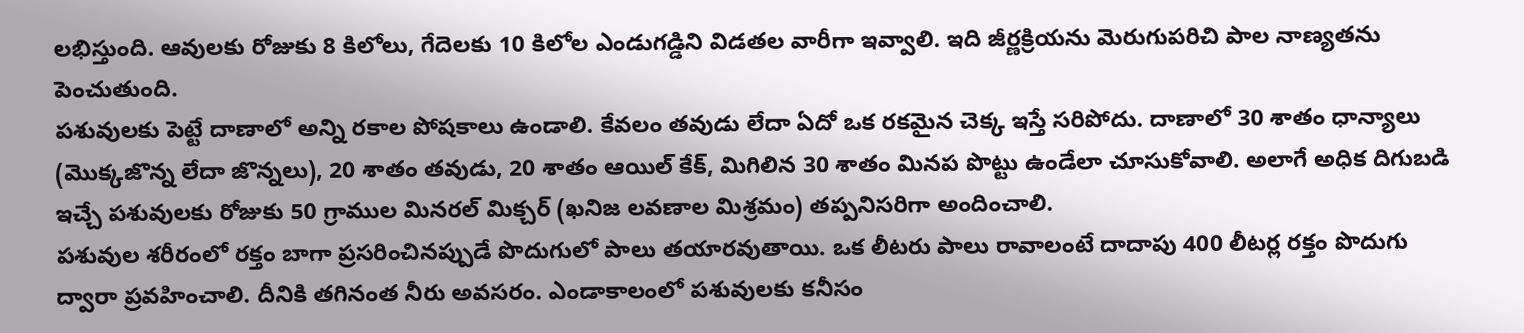లభిస్తుంది. ఆవులకు రోజుకు 8 కిలోలు, గేదెలకు 10 కిలోల ఎండుగడ్డిని విడతల వారీగా ఇవ్వాలి. ఇది జీర్ణక్రియను మెరుగుపరిచి పాల నాణ్యతను పెంచుతుంది.
పశువులకు పెట్టే దాణాలో అన్ని రకాల పోషకాలు ఉండాలి. కేవలం తవుడు లేదా ఏదో ఒక రకమైన చెక్క ఇస్తే సరిపోదు. దాణాలో 30 శాతం ధాన్యాలు (మొక్కజొన్న లేదా జొన్నలు), 20 శాతం తవుడు, 20 శాతం ఆయిల్ కేక్, మిగిలిన 30 శాతం మినప పొట్టు ఉండేలా చూసుకోవాలి. అలాగే అధిక దిగుబడి ఇచ్చే పశువులకు రోజుకు 50 గ్రాముల మినరల్ మిక్చర్ (ఖనిజ లవణాల మిశ్రమం) తప్పనిసరిగా అందించాలి.
పశువుల శరీరంలో రక్తం బాగా ప్రసరించినప్పుడే పొదుగులో పాలు తయారవుతాయి. ఒక లీటరు పాలు రావాలంటే దాదాపు 400 లీటర్ల రక్తం పొదుగు ద్వారా ప్రవహించాలి. దీనికి తగినంత నీరు అవసరం. ఎండాకాలంలో పశువులకు కనీసం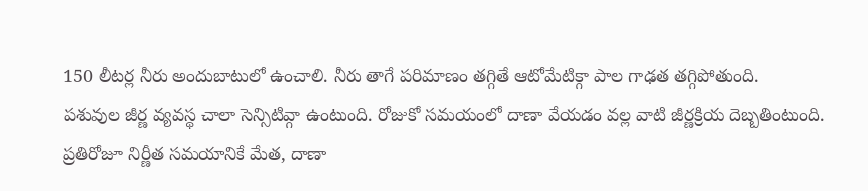150 లీటర్ల నీరు అందుబాటులో ఉంచాలి. నీరు తాగే పరిమాణం తగ్గితే ఆటోమేటిక్గా పాల గాఢత తగ్గిపోతుంది.
పశువుల జీర్ణ వ్యవస్థ చాలా సెన్సిటివ్గా ఉంటుంది. రోజుకో సమయంలో దాణా వేయడం వల్ల వాటి జీర్ణక్రియ దెబ్బతింటుంది. ప్రతిరోజూ నిర్ణీత సమయానికే మేత, దాణా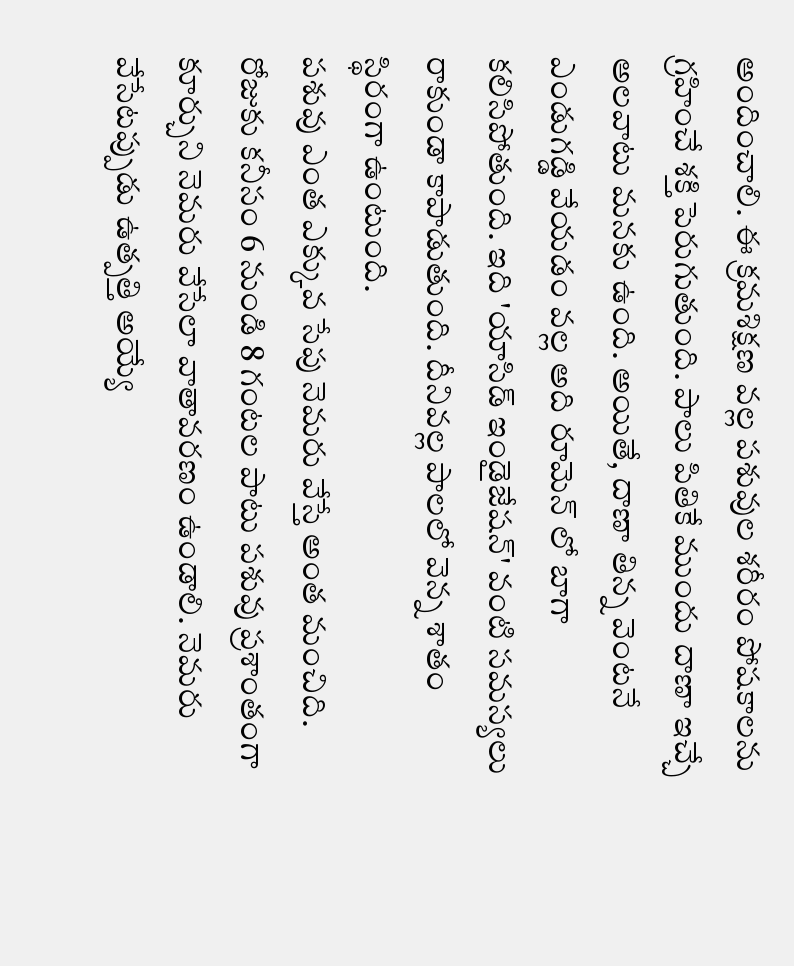అందించాలి. ఈ క్రమశిక్షణ వల్ల పశువుల శరీరం పోషకాలను గ్రహించే శక్తి పెరుగుతుంది. పాలు పితికే ముందు దాణా ఇచ్చే అలవాటు మనకు ఉంది. అయితే, దాణా తిన్న వెంటనే ఎండుగడ్డి వేయడం వల్ల అది రూమెన్ లో బాగా కలిసిపోతుంది. ఇది 'యాసిడ్ ఇండైజేషన్' వంటి సమస్యలు రాకుండా కాపాడుతుంది. దీనివల్ల పాలలో వెన్న శాతం స్థిరంగా ఉంటుంది.
పశువు ఎంత ఎక్కువ సేపు నెమరు వేస్తే అంత మంచిది. రోజుకు కనీసం 6 నుండి 8 గంటల పాటు పశువు ప్రశాంతంగా కూర్చుని నెమరు వేసేలా వాతావరణం ఉండాలి. నెమరు వేసేటప్పుడు ఉత్పత్తి అయ్యే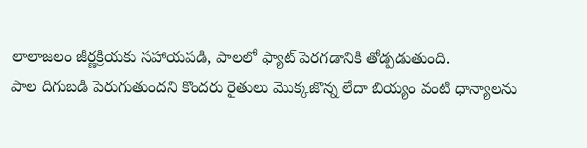లాలాజలం జీర్ణక్రియకు సహాయపడి, పాలలో ఫ్యాట్ పెరగడానికి తోడ్పడుతుంది.
పాల దిగుబడి పెరుగుతుందని కొందరు రైతులు మొక్కజొన్న లేదా బియ్యం వంటి ధాన్యాలను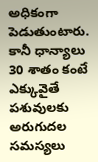అధికంగా పెడుతుంటారు. కానీ ధాన్యాలు 30 శాతం కంటే ఎక్కువైతే పశువులకు అరుగుదల సమస్యలు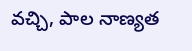వచ్చి, పాల నాణ్యత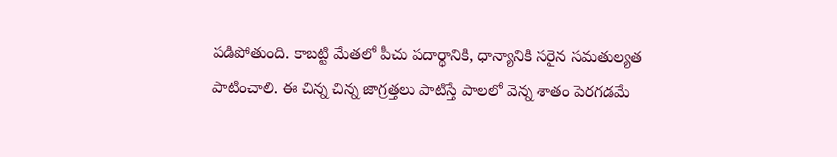పడిపోతుంది. కాబట్టి మేతలో పీచు పదార్థానికి, ధాన్యానికి సరైన సమతుల్యత పాటించాలి. ఈ చిన్న చిన్న జాగ్రత్తలు పాటిస్తే పాలలో వెన్న శాతం పెరగడమే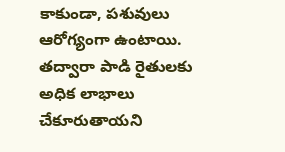కాకుండా, పశువులు ఆరోగ్యంగా ఉంటాయి. తద్వారా పాడి రైతులకు అధిక లాభాలు చేకూరుతాయని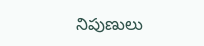నిపుణులు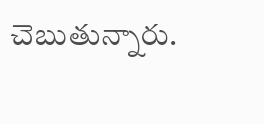చెబుతున్నారు.